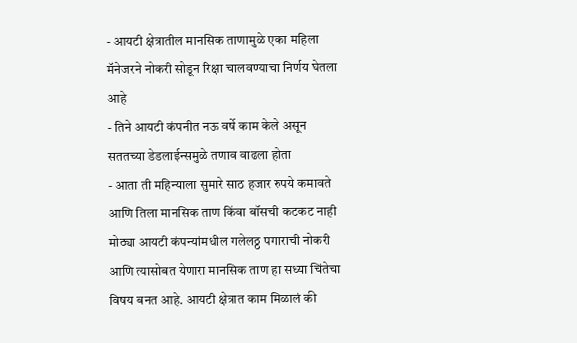- आयटी क्षेत्रातील मानसिक ताणामुळे एका महिला मॅनेजरने नोकरी सोडून रिक्षा चालवण्याचा निर्णय घेतला आहे
- तिने आयटी कंपनीत नऊ वर्षे काम केले असून सततच्या डेडलाईन्समुळे तणाव वाढला होता
- आता ती महिन्याला सुमारे साठ हजार रुपये कमावते आणि तिला मानसिक ताण किंवा बॉसची कटकट नाही
मोठ्या आयटी कंपन्यांमधील गलेलठ्ठ पगाराची नोकरी आणि त्यासोबत येणारा मानसिक ताण हा सध्या चिंतेचा विषय बनत आहे. आयटी क्षेत्रात काम मिळालं की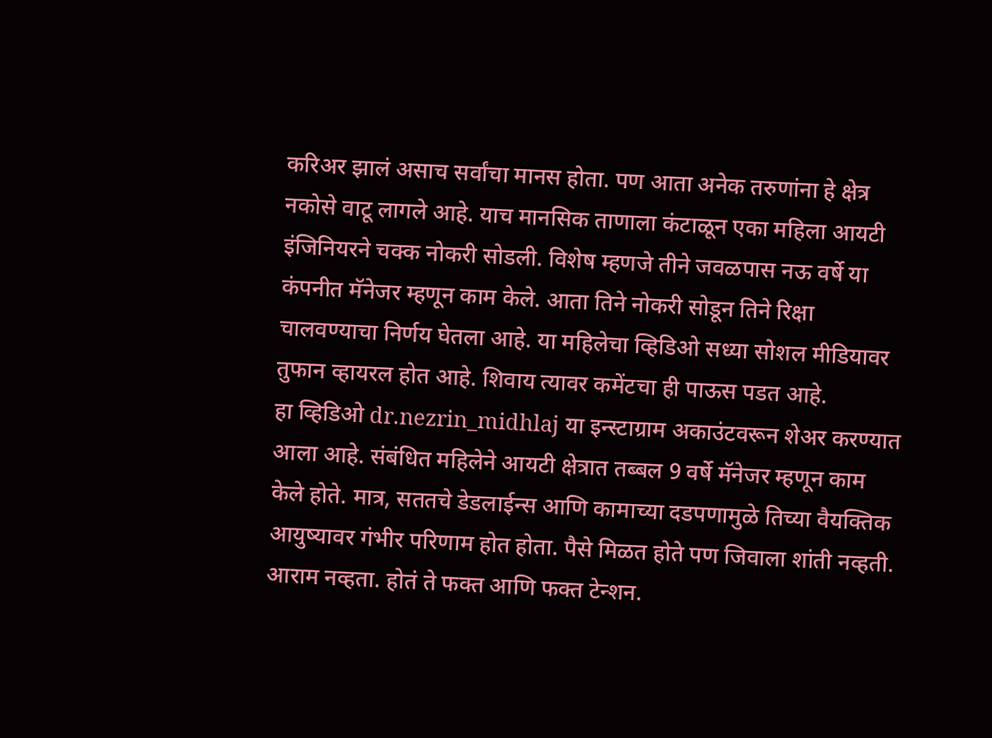करिअर झालं असाच सर्वांचा मानस होता. पण आता अनेक तरुणांना हे क्षेत्र नकोसे वाटू लागले आहे. याच मानसिक ताणाला कंटाळून एका महिला आयटी इंजिनियरने चक्क नोकरी सोडली. विशेष म्हणजे तीने जवळपास नऊ वर्षे या कंपनीत मॅनेजर म्हणून काम केले. आता तिने नोकरी सोडून तिने रिक्षा चालवण्याचा निर्णय घेतला आहे. या महिलेचा व्हिडिओ सध्या सोशल मीडियावर तुफान व्हायरल होत आहे. शिवाय त्यावर कमेंटचा ही पाऊस पडत आहे.
हा व्हिडिओ dr.nezrin_midhlaj या इन्स्टाग्राम अकाउंटवरून शेअर करण्यात आला आहे. संबंधित महिलेने आयटी क्षेत्रात तब्बल 9 वर्षे मॅनेजर म्हणून काम केले होते. मात्र, सततचे डेडलाईन्स आणि कामाच्या दडपणामुळे तिच्या वैयक्तिक आयुष्यावर गंभीर परिणाम होत होता. पैसे मिळत होते पण जिवाला शांती नव्हती. आराम नव्हता. होतं ते फक्त आणि फक्त टेन्शन.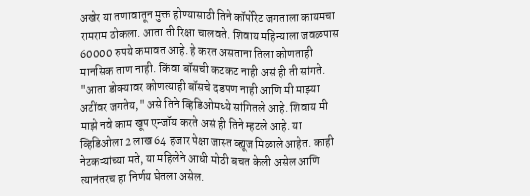अखेर या तणावातून मुक्त होण्यासाठी तिने कॉर्पोरेट जगताला कायमचा रामराम ठोकला. आता ती रिक्षा चालवते. शिवाय महिन्याला जवळपास 60000 रुपये कमावत आहे. हे करत असताना तिला कोणताही मानसिक ताण नाही. किंवा बॉसची कटकट नाही असं ही ती सांगते.
"आता डोक्यावर कोणत्याही बॉसचे दडपण नाही आणि मी माझ्या अटींवर जगतेय," असे तिने व्हिडिओमध्ये सांगितले आहे. शिवाय मी माझे नवे काम खूप एन्जॉय करते असं ही तिने म्हटले आहे. या व्हिडिओला 2 लाख 64 हजार पेक्षा जास्त व्ह्यूज मिळाले आहेत. काही नेटकऱ्यांच्या मते, या महिलेने आधी मोठी बचत केली असेल आणि त्यानंतरच हा निर्णय घेतला असेल.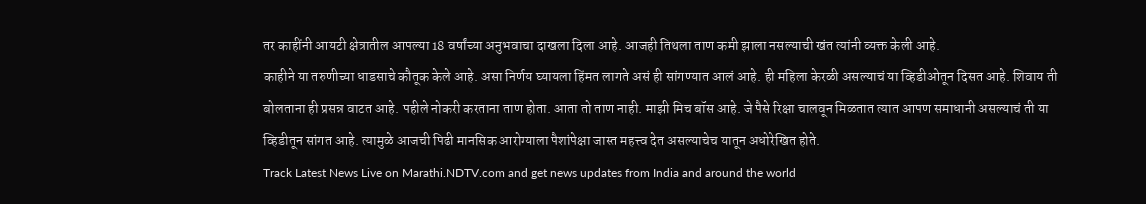तर काहींनी आयटी क्षेत्रातील आपल्या 18 वर्षांच्या अनुभवाचा दाखला दिला आहे. आजही तिथला ताण कमी झाला नसल्याची खंत त्यांनी व्यक्त केली आहे.
काहीने या तरुणीच्या धाडसाचे कौतूक केले आहे. असा निर्णय घ्यायला हिंमत लागते असं ही सांगण्यात आलं आहे. ही महिला केरळी असल्याचं या व्हिडीओतून दिसत आहे. शिवाय ती बोलताना ही प्रसन्न वाटत आहे. पहीले नोकरी करताना ताण होता. आता तो ताण नाही. माझी मिच बॉस आहे. जे पैसे रिक्षा चालवून मिळतात त्यात आपण समाधानी असल्याचं ती या व्हिडीतून सांगत आहे. त्यामुळे आजची पिढी मानसिक आरोग्याला पैशांपेक्षा जास्त महत्त्व देत असल्याचेच यातून अधोरेखित होते.
Track Latest News Live on Marathi.NDTV.com and get news updates from India and around the world